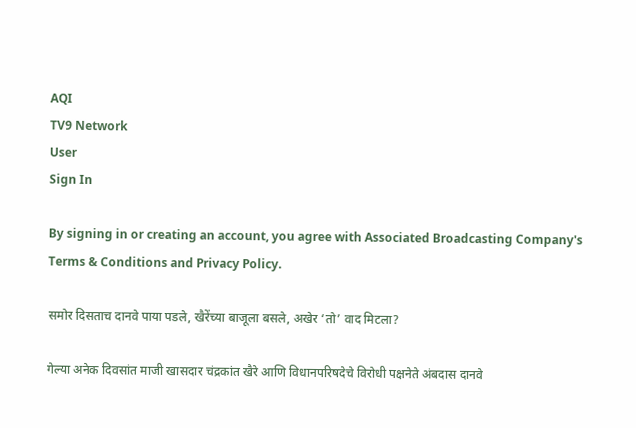AQI
TV9 Network
User
Sign In

By signing in or creating an account, you agree with Associated Broadcasting Company's Terms & Conditions and Privacy Policy.

समोर दिसताच दानवे पाया पडले, खैरेंच्या बाजूला बसले, अखेर ‘तो’ वाद मिटला?

गेल्या अनेक दिवसांत माजी खासदार चंद्रकांत खैरे आणि विधानपरिषदेचे विरोधी पक्षनेते अंबदास दानवे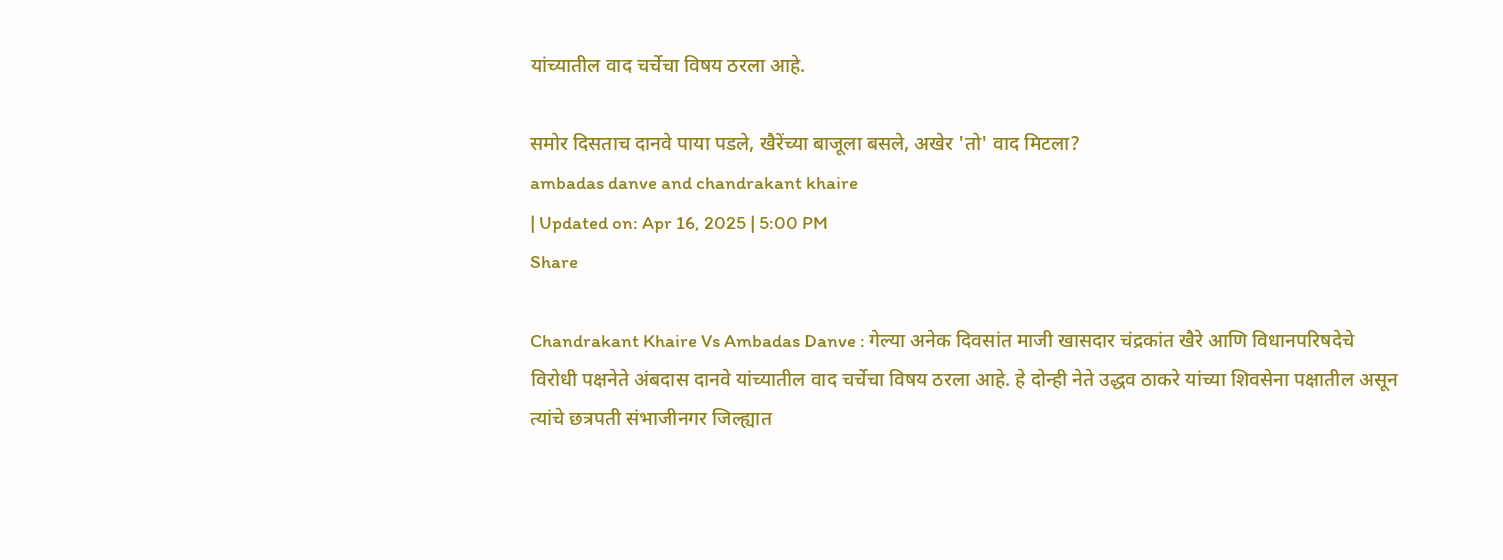यांच्यातील वाद चर्चेचा विषय ठरला आहे.

समोर दिसताच दानवे पाया पडले, खैरेंच्या बाजूला बसले, अखेर 'तो' वाद मिटला?
ambadas danve and chandrakant khaire
| Updated on: Apr 16, 2025 | 5:00 PM
Share

Chandrakant Khaire Vs Ambadas Danve : गेल्या अनेक दिवसांत माजी खासदार चंद्रकांत खैरे आणि विधानपरिषदेचे विरोधी पक्षनेते अंबदास दानवे यांच्यातील वाद चर्चेचा विषय ठरला आहे. हे दोन्ही नेते उद्धव ठाकरे यांच्या शिवसेना पक्षातील असून त्यांचे छत्रपती संभाजीनगर जिल्ह्यात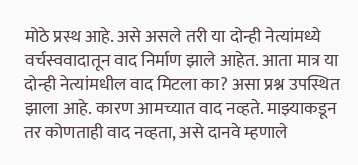मोठे प्रस्थ आहे. असे असले तरी या दोन्ही नेत्यांमध्ये वर्चस्ववादातून वाद निर्माण झाले आहेत. आता मात्र या दोन्ही नेत्यांमधील वाद मिटला का? असा प्रश्न उपस्थित झाला आहे. कारण आमच्यात वाद नव्हते. माझ्याकडून तर कोणताही वाद नव्हता, असे दानवे म्हणाले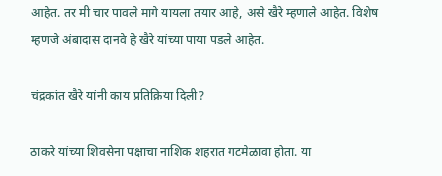आहेत. तर मी चार पावले मागे यायला तयार आहे, असे खैरे म्हणाले आहेत. विशेष म्हणजे अंबादास दानवे हे खैरे यांच्या पाया पडले आहेत.

चंद्रकांत खैरे यांनी काय प्रतिक्रिया दिली?

ठाकरे यांच्या शिवसेना पक्षाचा नाशिक शहरात गटमेळावा होता. या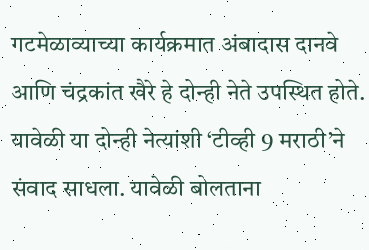गटमेळाव्याच्या कार्यक्रमात अंबादास दानवे आणि चंद्रकांत खैरे हे दोन्ही नेते उपस्थित होते. यावेळी या दोन्ही नेत्यांशी ‘टीव्ही 9 मराठी’ने संवाद साधला. यावेळी बोलताना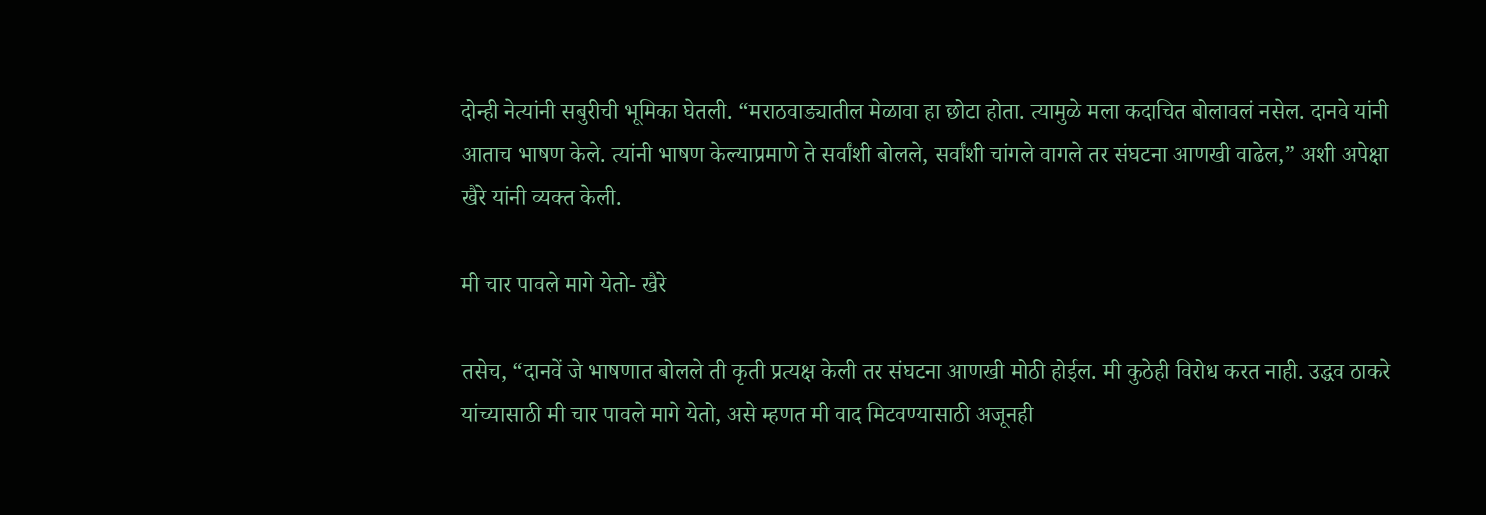दोन्ही नेत्यांनी सबुरीची भूमिका घेतली. “मराठवाड्यातील मेळावा हा छोटा होता. त्यामुळे मला कदाचित बोलावलं नसेल. दानवे यांनी आताच भाषण केले. त्यांनी भाषण केल्याप्रमाणे ते सर्वांशी बोलले, सर्वांशी चांगले वागले तर संघटना आणखी वाढेल,” अशी अपेक्षा खैरे यांनी व्यक्त केली.

मी चार पावले मागे येतो- खैरे

तसेच, “दानवें जे भाषणात बोलले ती कृती प्रत्यक्ष केली तर संघटना आणखी मोठी होईल. मी कुठेही विरोध करत नाही. उद्धव ठाकरे यांच्यासाठी मी चार पावले मागे येतो, असे म्हणत मी वाद मिटवण्यासाठी अजूनही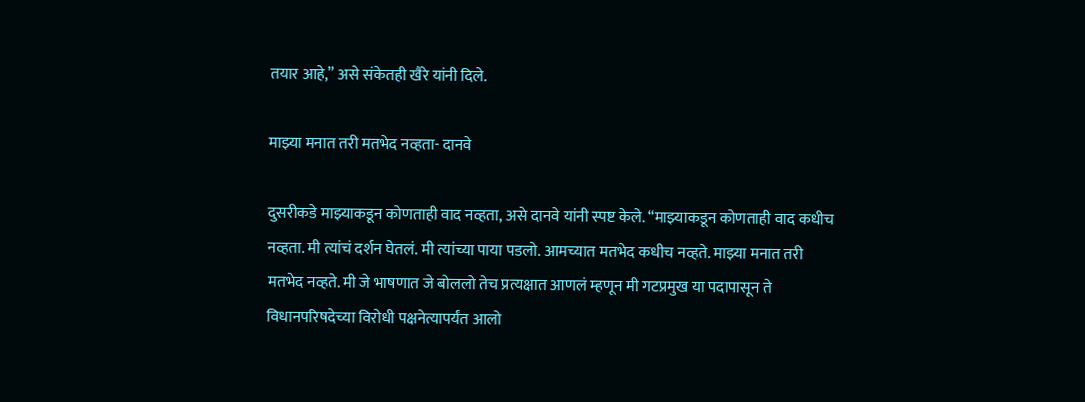तयार आहे,” असे संकेतही खैरे यांनी दिले.

माझ्या मनात तरी मतभेद नव्हता- दानवे

दुसरीकडे माझ्याकडून कोणताही वाद नव्हता, असे दानवे यांनी स्पष्ट केले. “माझ्याकडून कोणताही वाद कधीच नव्हता. मी त्यांचं दर्शन घेतलं. मी त्यांच्या पाया पडलो. आमच्यात मतभेद कधीच नव्हते. माझ्या मनात तरी मतभेद नव्हते. मी जे भाषणात जे बोललो तेच प्रत्यक्षात आणलं म्हणून मी गटप्रमुख या पदापासून ते विधानपरिषदेच्या विरोधी पक्षनेत्यापर्यंत आलो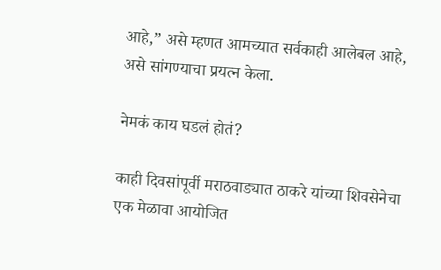आहे,” असे म्हणत आमच्यात सर्वकाही आलेबल आहे, असे सांगण्याचा प्रयत्न केला.

नेमकं काय घडलं होतं?

काही दिवसांपूर्वी मराठवाड्यात ठाकरे यांच्या शिवसेनेचा एक मेळावा आयोजित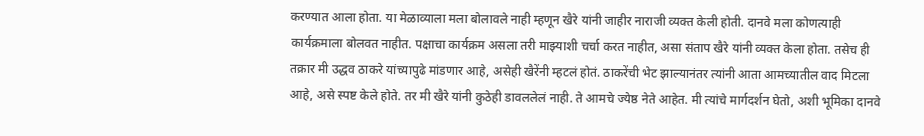करण्यात आला होता. या मेळाव्याला मला बोलावले नाही म्हणून खैरे यांनी जाहीर नाराजी व्यक्त केली होती. दानवे मला कोणत्याही कार्यक्रमाला बोलवत नाहीत. पक्षाचा कार्यक्रम असला तरी माझ्याशी चर्चा करत नाहीत, असा संताप खैरे यांनी व्यक्त केला होता. तसेच ही तक्रार मी उद्धव ठाकरे यांच्यापुढे मांडणार आहे, असेही खैरेंनी म्हटलं होतं. ठाकरेंची भेट झाल्यानंतर त्यांनी आता आमच्यातील वाद मिटला आहे, असे स्पष्ट केले होते. तर मी खैरे यांनी कुठेही डावललेलं नाही. ते आमचे ज्येष्ठ नेते आहेत. मी त्यांचे मार्गदर्शन घेतो, अशी भूमिका दानवे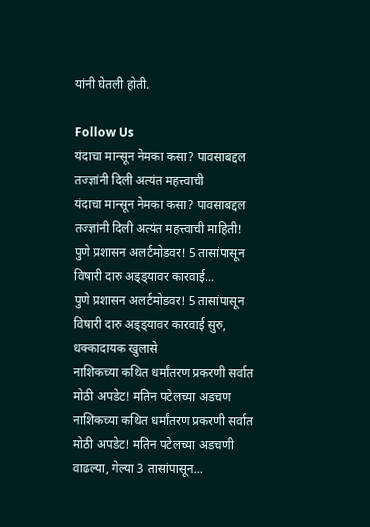यांनी घेतली होती.

Follow Us
यंदाचा मान्सून नेमका कसा? पावसाबद्दल तज्ज्ञांनी दिली अत्यंत महत्त्वाची
यंदाचा मान्सून नेमका कसा? पावसाबद्दल तज्ज्ञांनी दिली अत्यंत महत्त्वाची माहिती!
पुणे प्रशासन अलर्टमोडवर! 5 तासांपासून विषारी दारु अड्ड्यावर कारवाई...
पुणे प्रशासन अलर्टमोडवर! 5 तासांपासून विषारी दारु अड्ड्यावर कारवाई सुरु, धक्कादायक खुलासे
नाशिकच्या कथित धर्मांतरण प्रकरणी सर्वात मोठी अपडेट! मतिन पटेलच्या अडचण
नाशिकच्या कथित धर्मांतरण प्रकरणी सर्वात मोठी अपडेट! मतिन पटेलच्या अडचणी वाढल्या, गेल्या 3 तासांपासून...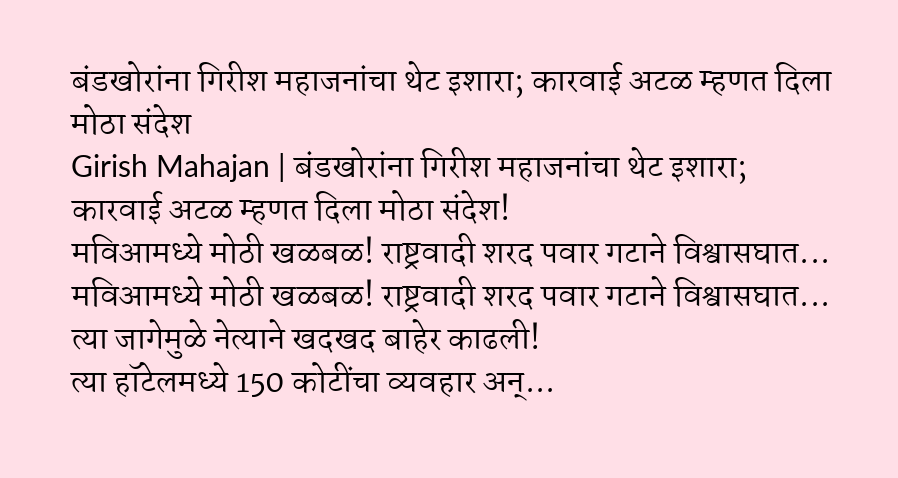बंडखोरांना गिरीश महाजनांचा थेट इशारा; कारवाई अटळ म्हणत दिला मोठा संदेश
Girish Mahajan | बंडखोरांना गिरीश महाजनांचा थेट इशारा; कारवाई अटळ म्हणत दिला मोठा संदेश!
मविआमध्ये मोठी खळबळ! राष्ट्रवादी शरद पवार गटाने विश्वासघात...
मविआमध्ये मोठी खळबळ! राष्ट्रवादी शरद पवार गटाने विश्वासघात... त्या जागेमुळे नेत्याने खदखद बाहेर काढली!
त्या हॉटेलमध्ये 150 कोटींचा व्यवहार अन्...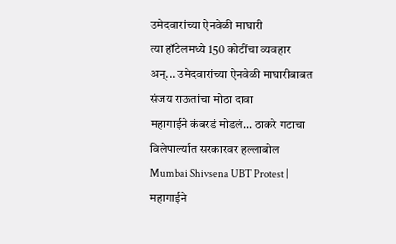उमेदवारांच्या ऐनवेळी माघारी
त्या हॉटेलमध्ये 150 कोटींचा व्यवहार अन्... उमेदवारांच्या ऐनवेळी माघारीबाबत संजय राऊतांचा मोठा दावा
महागाईने कंबरडं मोडलं... ठाकरे गटाचा विलेपार्ल्यात सरकारवर हल्लाबोल
Mumbai Shivsena UBT Protest | महागाईने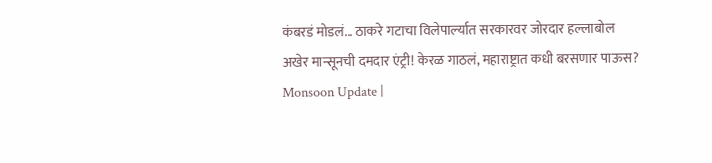कंबरडं मोडलं... ठाकरे गटाचा विलेपार्ल्यात सरकारवर जोरदार हल्लाबोल
अखेर मान्सूनची दमदार एंट्री! केरळ गाठलं, महाराष्ट्रात कधी बरसणार पाऊस?
Monsoon Update |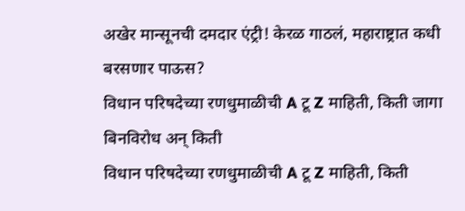अखेर मान्सूनची दमदार एंट्री! केरळ गाठलं, महाराष्ट्रात कधी बरसणार पाऊस?
विधान परिषदेच्या रणधुमाळीची A टू Z माहिती, किती जागा बिनविरोध अन् किती
विधान परिषदेच्या रणधुमाळीची A टू Z माहिती, किती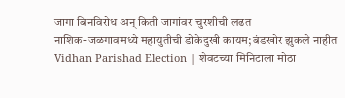जागा बिनविरोध अन् किती जागांवर चुरशीची लढत
नाशिक-जळगावमध्ये महायुतीची डोकेदुखी कायम; बंडखोर झुकले नाहीत
Vidhan Parishad Election | शेवटच्या मिनिटाला मोठा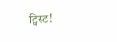ट्विस्ट!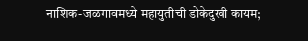नाशिक-जळगावमध्ये महायुतीची डोकेदुखी कायम;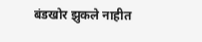बंडखोर झुकले नाहीत